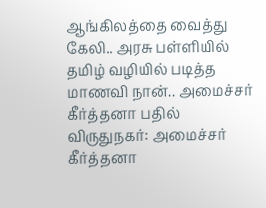ஆங்கிலத்தை வைத்து கேலி.. அரசு பள்ளியில் தமிழ் வழியில் படித்த மாணவி நான்.. அமைச்சர் கீர்த்தனா பதில்
விருதுநகர்: அமைச்சர் கீர்த்தனா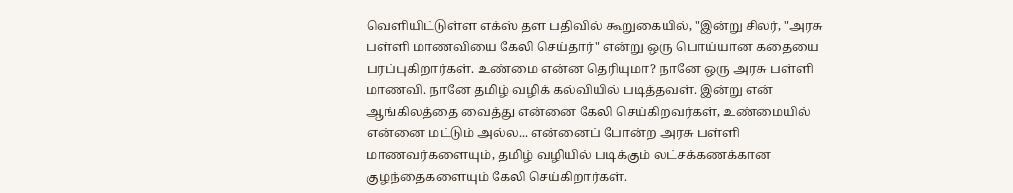வெளியிட்டுள்ள எக்ஸ் தள பதிவில் கூறுகையில், "இன்று சிலர், "அரசு பள்ளி மாணவியை கேலி செய்தார்" என்று ஒரு பொய்யான கதையை பரப்புகிறார்கள். உண்மை என்ன தெரியுமா? நானே ஒரு அரசு பள்ளி மாணவி. நானே தமிழ் வழிக் கல்வியில் படித்தவள். இன்று என் ஆங்கிலத்தை வைத்து என்னை கேலி செய்கிறவர்கள், உண்மையில் என்னை மட்டும் அல்ல... என்னைப் போன்ற அரசு பள்ளி மாணவர்களையும், தமிழ் வழியில் படிக்கும் லட்சக்கணக்கான குழந்தைகளையும் கேலி செய்கிறார்கள்.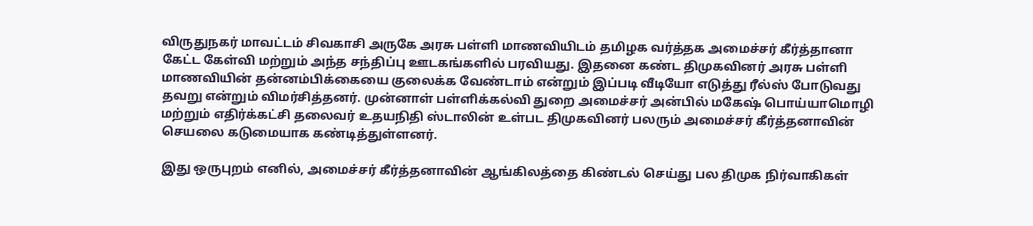விருதுநகர் மாவட்டம் சிவகாசி அருகே அரசு பள்ளி மாணவியிடம் தமிழக வர்த்தக அமைச்சர் கீர்த்தானா கேட்ட கேள்வி மற்றும் அந்த சந்திப்பு ஊடகங்களில் பரவியது. இதனை கண்ட திமுகவினர் அரசு பள்ளி மாணவியின் தன்னம்பிக்கையை குலைக்க வேண்டாம் என்றும் இப்படி வீடியோ எடுத்து ரீல்ஸ் போடுவது தவறு என்றும் விமர்சித்தனர். முன்னாள் பள்ளிக்கல்வி துறை அமைச்சர் அன்பில் மகேஷ் பொய்யாமொழி மற்றும் எதிர்க்கட்சி தலைவர் உதயநிதி ஸ்டாலின் உள்பட திமுகவினர் பலரும் அமைச்சர் கீர்த்தனாவின் செயலை கடுமையாக கண்டித்துள்ளனர்.

இது ஒருபுறம் எனில், அமைச்சர் கீர்த்தனாவின் ஆங்கிலத்தை கிண்டல் செய்து பல திமுக நிர்வாகிகள்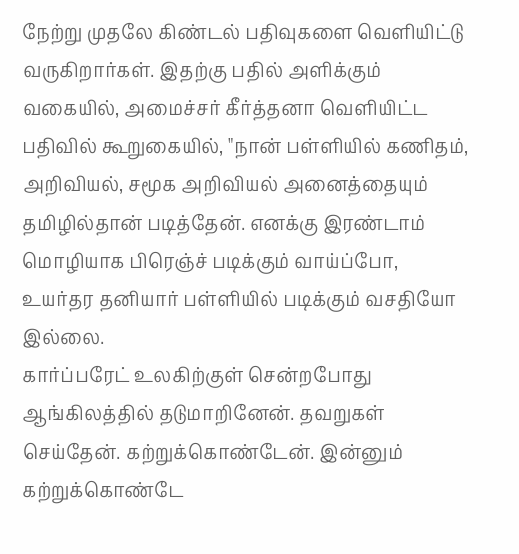நேற்று முதலே கிண்டல் பதிவுகளை வெளியிட்டு வருகிறார்கள். இதற்கு பதில் அளிக்கும் வகையில், அமைச்சர் கீர்த்தனா வெளியிட்ட பதிவில் கூறுகையில், "நான் பள்ளியில் கணிதம், அறிவியல், சமூக அறிவியல் அனைத்தையும் தமிழில்தான் படித்தேன். எனக்கு இரண்டாம் மொழியாக பிரெஞ்ச் படிக்கும் வாய்ப்போ, உயர்தர தனியார் பள்ளியில் படிக்கும் வசதியோ இல்லை.
கார்ப்பரேட் உலகிற்குள் சென்றபோது ஆங்கிலத்தில் தடுமாறினேன். தவறுகள் செய்தேன். கற்றுக்கொண்டேன். இன்னும் கற்றுக்கொண்டே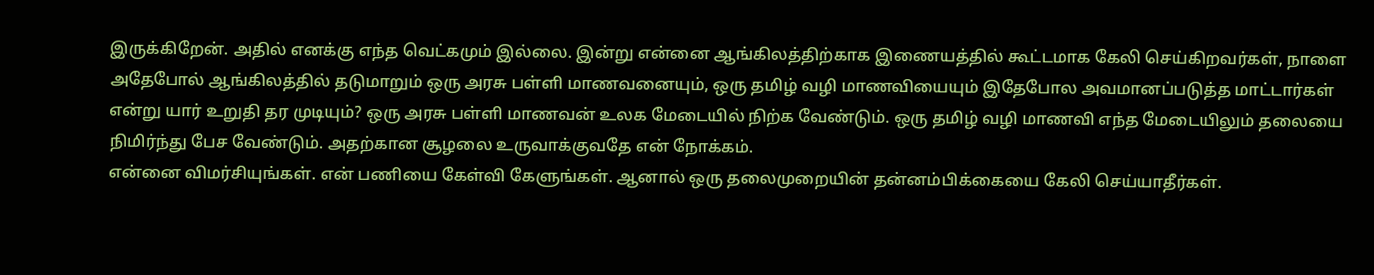இருக்கிறேன். அதில் எனக்கு எந்த வெட்கமும் இல்லை. இன்று என்னை ஆங்கிலத்திற்காக இணையத்தில் கூட்டமாக கேலி செய்கிறவர்கள், நாளை அதேபோல் ஆங்கிலத்தில் தடுமாறும் ஒரு அரசு பள்ளி மாணவனையும், ஒரு தமிழ் வழி மாணவியையும் இதேபோல அவமானப்படுத்த மாட்டார்கள் என்று யார் உறுதி தர முடியும்? ஒரு அரசு பள்ளி மாணவன் உலக மேடையில் நிற்க வேண்டும். ஒரு தமிழ் வழி மாணவி எந்த மேடையிலும் தலையை நிமிர்ந்து பேச வேண்டும். அதற்கான சூழலை உருவாக்குவதே என் நோக்கம்.
என்னை விமர்சியுங்கள். என் பணியை கேள்வி கேளுங்கள். ஆனால் ஒரு தலைமுறையின் தன்னம்பிக்கையை கேலி செய்யாதீர்கள்.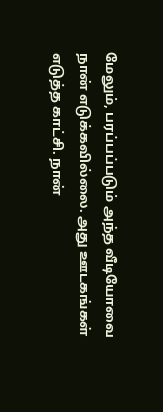மேலும், பரப்பப்படும் அந்த வீடியோவை நான் எடுக்கவில்லை. அது ஊடகங்கள் எடுத்த காட்சி. நான்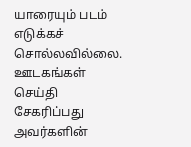யாரையும் படம் எடுக்கச் சொல்லவில்லை. ஊடகங்கள் செய்தி சேகரிப்பது அவர்களின்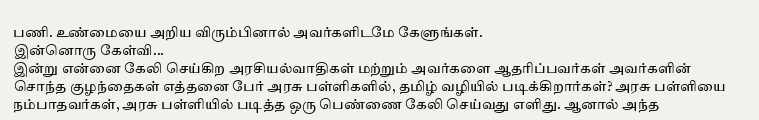பணி. உண்மையை அறிய விரும்பினால் அவர்களிடமே கேளுங்கள்.
இன்னொரு கேள்வி...
இன்று என்னை கேலி செய்கிற அரசியல்வாதிகள் மற்றும் அவர்களை ஆதரிப்பவர்கள் அவர்களின் சொந்த குழந்தைகள் எத்தனை பேர் அரசு பள்ளிகளில், தமிழ் வழியில் படிக்கிறார்கள்? அரசு பள்ளியை நம்பாதவர்கள், அரசு பள்ளியில் படித்த ஒரு பெண்ணை கேலி செய்வது எளிது. ஆனால் அந்த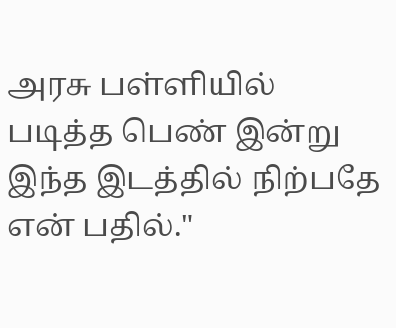அரசு பள்ளியில் படித்த பெண் இன்று இந்த இடத்தில் நிற்பதே என் பதில்."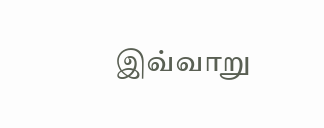இவ்வாறு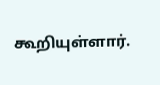கூறியுள்ளார்.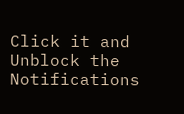Click it and Unblock the Notifications